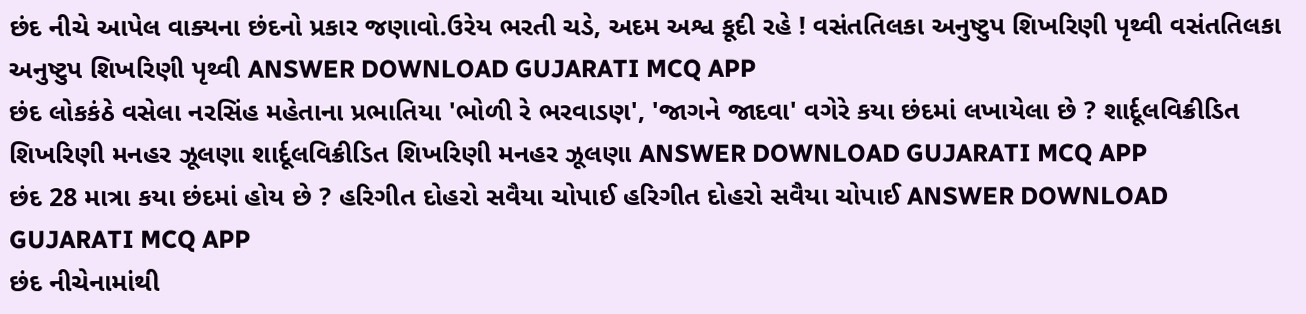છંદ નીચે આપેલ વાક્યના છંદનો પ્રકાર જણાવો.ઉરેય ભરતી ચડે, અદમ અશ્વ કૂદી રહે ! વસંતતિલકા અનુષ્ટુપ શિખરિણી પૃથ્વી વસંતતિલકા અનુષ્ટુપ શિખરિણી પૃથ્વી ANSWER DOWNLOAD GUJARATI MCQ APP
છંદ લોકકંઠે વસેલા નરસિંહ મહેતાના પ્રભાતિયા 'ભોળી રે ભરવાડણ', 'જાગને જાદવા' વગેરે કયા છંદમાં લખાયેલા છે ? શાર્દૂલવિક્રીડિત શિખરિણી મનહર ઝૂલણા શાર્દૂલવિક્રીડિત શિખરિણી મનહર ઝૂલણા ANSWER DOWNLOAD GUJARATI MCQ APP
છંદ 28 માત્રા કયા છંદમાં હોય છે ? હરિગીત દોહરો સવૈયા ચોપાઈ હરિગીત દોહરો સવૈયા ચોપાઈ ANSWER DOWNLOAD GUJARATI MCQ APP
છંદ નીચેનામાંથી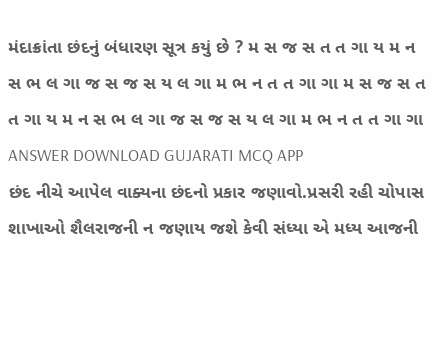મંદાક્રાંતા છંદનું બંધારણ સૂત્ર કયું છે ? મ સ જ સ ત ત ગા ય મ ન સ ભ લ ગા જ સ જ સ ય લ ગા મ ભ ન ત ત ગા ગા મ સ જ સ ત ત ગા ય મ ન સ ભ લ ગા જ સ જ સ ય લ ગા મ ભ ન ત ત ગા ગા ANSWER DOWNLOAD GUJARATI MCQ APP
છંદ નીચે આપેલ વાક્યના છંદનો પ્રકાર જણાવો.પ્રસરી રહી ચોપાસ શાખાઓ શૈલરાજની ન જણાય જશે કેવી સંધ્યા એ મધ્ય આજની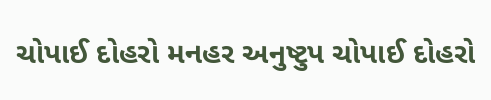ચોપાઈ દોહરો મનહર અનુષ્ટુપ ચોપાઈ દોહરો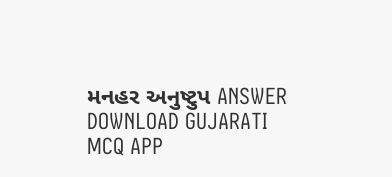મનહર અનુષ્ટુપ ANSWER DOWNLOAD GUJARATI MCQ APP